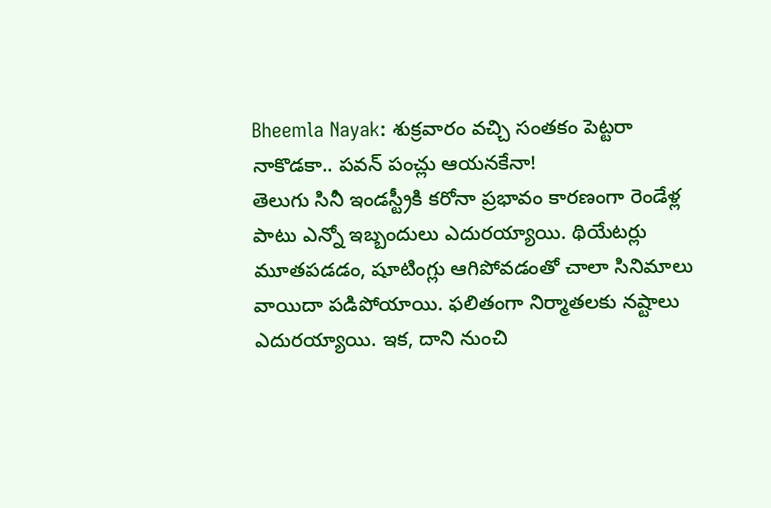Bheemla Nayak: శుక్రవారం వచ్చి సంతకం పెట్టరా నాకొడకా.. పవన్ పంచ్లు ఆయనకేనా!
తెలుగు సినీ ఇండస్ట్రీకి కరోనా ప్రభావం కారణంగా రెండేళ్ల పాటు ఎన్నో ఇబ్బందులు ఎదురయ్యాయి. థియేటర్లు మూతపడడం, షూటింగ్లు ఆగిపోవడంతో చాలా సినిమాలు వాయిదా పడిపోయాయి. ఫలితంగా నిర్మాతలకు నష్టాలు ఎదురయ్యాయి. ఇక, దాని నుంచి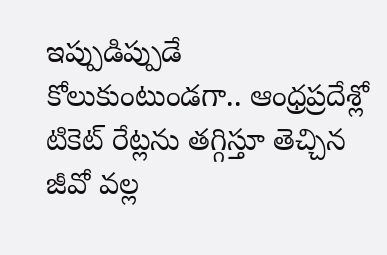ఇప్పుడిప్పుడే కోలుకుంటుండగా.. ఆంధ్రప్రదేశ్లో టికెట్ రేట్లను తగ్గిస్తూ తెచ్చిన జీవో వల్ల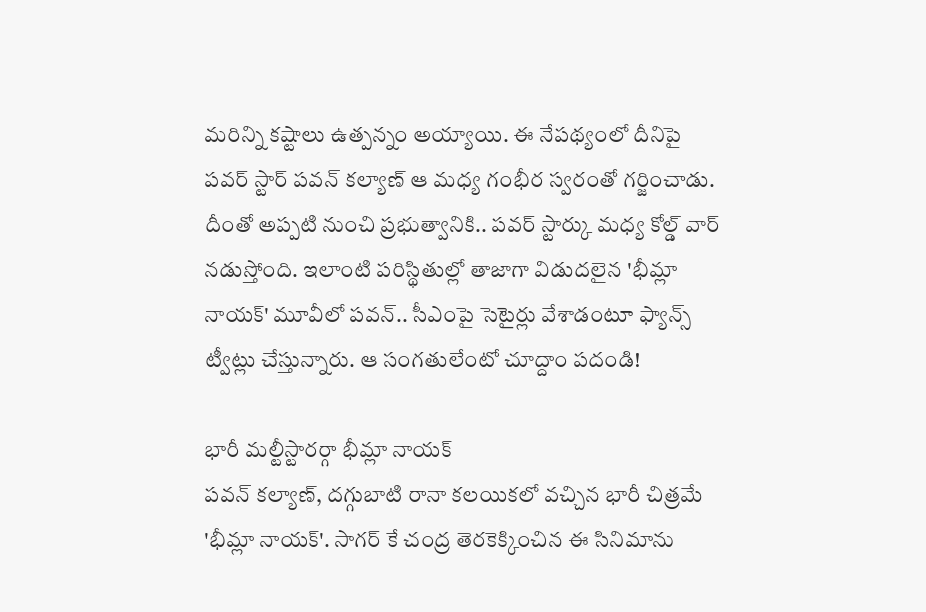మరిన్ని కష్టాలు ఉత్పన్నం అయ్యాయి. ఈ నేపథ్యంలో దీనిపై పవర్ స్టార్ పవన్ కల్యాణ్ ఆ మధ్య గంభీర స్వరంతో గర్జించాడు. దీంతో అప్పటి నుంచి ప్రభుత్వానికి.. పవర్ స్టార్కు మధ్య కోల్డ్ వార్ నడుస్తోంది. ఇలాంటి పరిస్థితుల్లో తాజాగా విడుదలైన 'భీమ్లా నాయక్' మూవీలో పవన్.. సీఎంపై సెటైర్లు వేశాడంటూ ఫ్యాన్స్ ట్వీట్లు చేస్తున్నారు. ఆ సంగతులేంటో చూద్దాం పదండి!

భారీ మల్టీస్టారర్గా భీమ్లా నాయక్
పవన్ కల్యాణ్, దగ్గుబాటి రానా కలయికలో వచ్చిన భారీ చిత్రమే 'భీమ్లా నాయక్'. సాగర్ కే చంద్ర తెరకెక్కించిన ఈ సినిమాను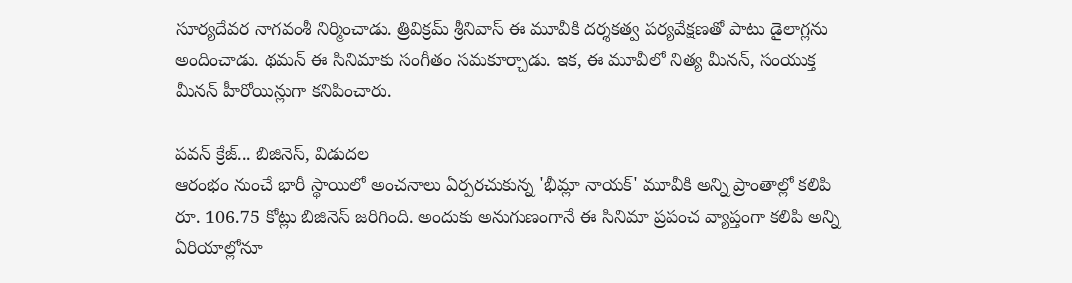సూర్యదేవర నాగవంశీ నిర్మించాడు. త్రివిక్రమ్ శ్రీనివాస్ ఈ మూవీకి దర్శకత్వ పర్యవేక్షణతో పాటు డైలాగ్లను అందించాడు. థమన్ ఈ సినిమాకు సంగీతం సమకూర్చాడు. ఇక, ఈ మూవీలో నిత్య మీనన్, సంయుక్త మీనన్ హీరోయిన్లుగా కనిపించారు.

పవన్ క్రేజ్... బిజినెస్, విడుదల
ఆరంభం నుంచే భారీ స్థాయిలో అంచనాలు ఏర్పరచుకున్న 'భీమ్లా నాయక్' మూవీకి అన్ని ప్రాంతాల్లో కలిపి రూ. 106.75 కోట్లు బిజినెస్ జరిగింది. అందుకు అనుగుణంగానే ఈ సినిమా ప్రపంచ వ్యాప్తంగా కలిపి అన్ని ఏరియాల్లోనూ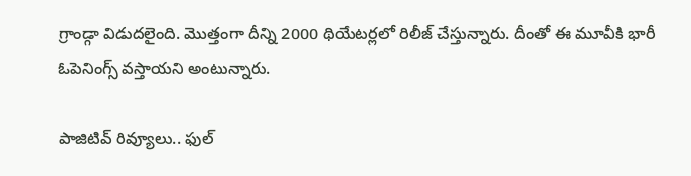గ్రాండ్గా విడుదలైంది. మొత్తంగా దీన్ని 2000 థియేటర్లలో రిలీజ్ చేస్తున్నారు. దీంతో ఈ మూవీకి భారీ ఓపెనింగ్స్ వస్తాయని అంటున్నారు.

పాజిటివ్ రివ్యూలు.. ఫుల్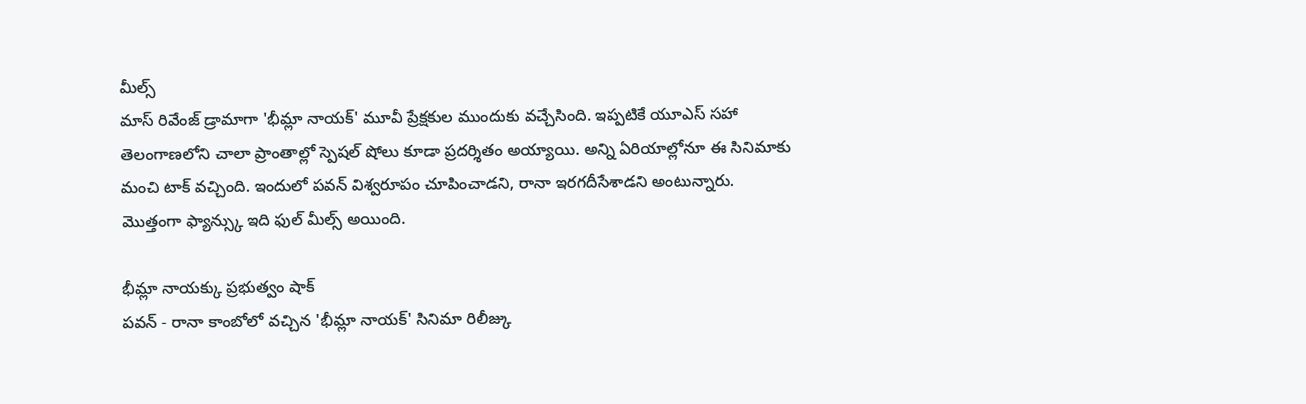మీల్స్
మాస్ రివేంజ్ డ్రామాగా 'భీమ్లా నాయక్' మూవీ ప్రేక్షకుల ముందుకు వచ్చేసింది. ఇప్పటికే యూఎస్ సహా తెలంగాణలోని చాలా ప్రాంతాల్లో స్పెషల్ షోలు కూడా ప్రదర్శితం అయ్యాయి. అన్ని ఏరియాల్లోనూ ఈ సినిమాకు మంచి టాక్ వచ్చింది. ఇందులో పవన్ విశ్వరూపం చూపించాడని, రానా ఇరగదీసేశాడని అంటున్నారు. మొత్తంగా ఫ్యాన్స్కు ఇది ఫుల్ మీల్స్ అయింది.

భీమ్లా నాయక్కు ప్రభుత్వం షాక్
పవన్ - రానా కాంబోలో వచ్చిన 'భీమ్లా నాయక్' సినిమా రిలీజ్కు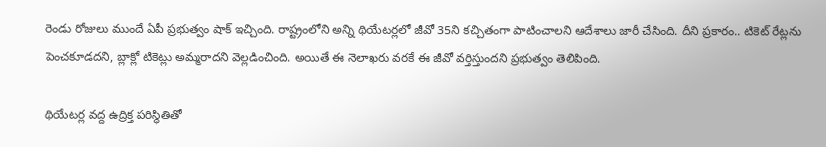రెండు రోజులు ముందే ఏపీ ప్రభుత్వం షాక్ ఇచ్చింది. రాష్ట్రంలోని అన్ని థియేటర్లలో జీవో 35ని కచ్చితంగా పాటించాలని ఆదేశాలు జారీ చేసింది. దీని ప్రకారం.. టికెట్ రేట్లను పెంచకూడదని, బ్లాక్లో టికెట్లు అమ్మరాదని వెల్లడించింది. అయితే ఈ నెలాఖరు వరకే ఈ జీవో వర్తిస్తుందని ప్రభుత్వం తెలిపింది.

థియేటర్ల వద్ద ఉద్రిక్త పరిస్థితితో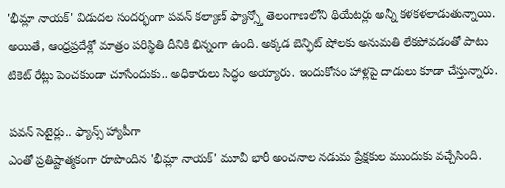'భీమ్లా నాయక్' విడుదల సందర్భంగా పవన్ కల్యాణ్ ఫ్యాన్స్తో తెలంగాణలోని థియేటర్లు అన్నీ కళకళలాడుతున్నాయి. అయితే, ఆంధ్రప్రదేశ్లో మాత్రం పరిస్థితి దీనికి భిన్నంగా ఉంది. అక్కడ బెన్ఫిట్ షోలకు అనుమతి లేకపోవడంతో పాటు టికెట్ రేట్లు పెంచకుండా చూసేందుకు.. అధికారులు సిద్ధం అయ్యారు. ఇందుకోసం హాళ్లపై దాడులు కూడా చేస్తున్నారు.

పవన్ సెటైర్లు.. ఫ్యాన్స్ హ్యాపీగా
ఎంతో ప్రతిష్టాత్మకంగా రూపొందిన 'భీమ్లా నాయక్' మూవీ భారీ అంచనాల నడుమ ప్రేక్షకుల ముందుకు వచ్చేసింది.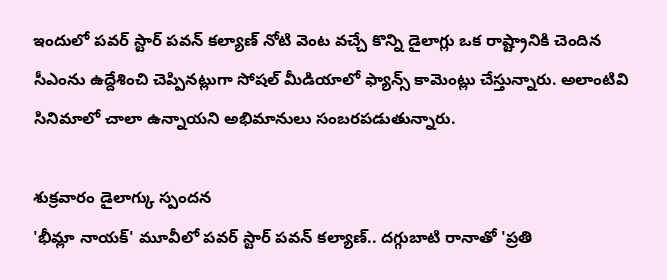ఇందులో పవర్ స్టార్ పవన్ కల్యాణ్ నోటి వెంట వచ్చే కొన్ని డైలాగ్లు ఒక రాష్ట్రానికి చెందిన సీఎంను ఉద్దేశించి చెప్పినట్లుగా సోషల్ మీడియాలో ఫ్యాన్స్ కామెంట్లు చేస్తున్నారు. అలాంటివి సినిమాలో చాలా ఉన్నాయని అభిమానులు సంబరపడుతున్నారు.

శుక్రవారం డైలాగ్కు స్పందన
'భీమ్లా నాయక్' మూవీలో పవర్ స్టార్ పవన్ కల్యాణ్.. దగ్గుబాటి రానాతో 'ప్రతి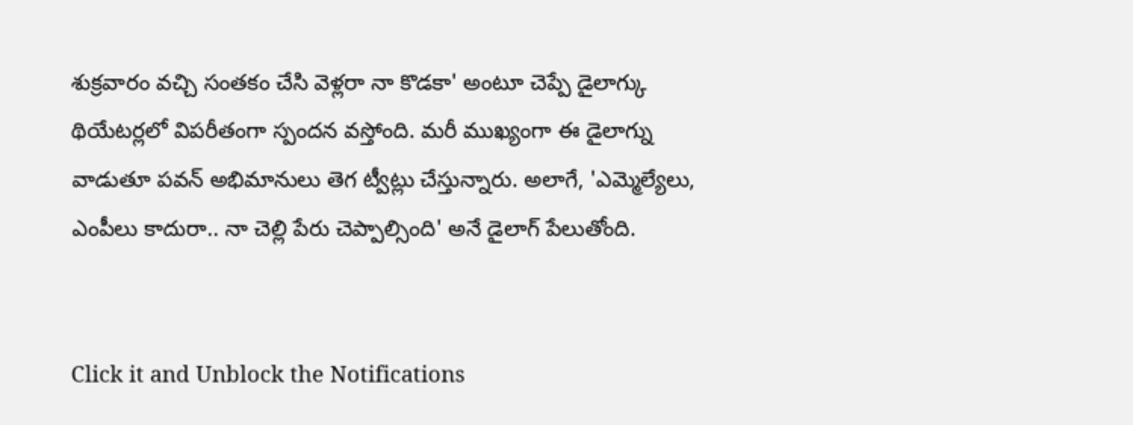శుక్రవారం వచ్చి సంతకం చేసి వెళ్లరా నా కొడకా' అంటూ చెప్పే డైలాగ్కు థియేటర్లలో విపరీతంగా స్పందన వస్తోంది. మరీ ముఖ్యంగా ఈ డైలాగ్ను వాడుతూ పవన్ అభిమానులు తెగ ట్వీట్లు చేస్తున్నారు. అలాగే, 'ఎమ్మెల్యేలు, ఎంపీలు కాదురా.. నా చెల్లి పేరు చెప్పాల్సింది' అనే డైలాగ్ పేలుతోంది.


Click it and Unblock the Notifications